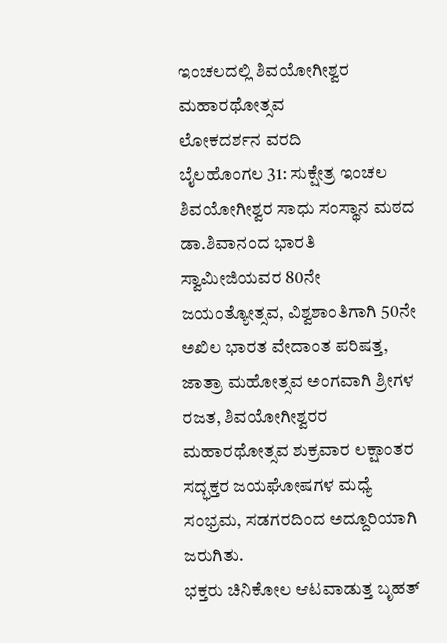ಇಂಚಲದಲ್ಲಿ ಶಿವಯೋಗೀಶ್ವರ ಮಹಾರಥೋತ್ಸವ
ಲೋಕದರ್ಶನ ವರದಿ
ಬೈಲಹೊಂಗಲ 31: ಸುಕ್ಷೇತ್ರ ಇಂಚಲ ಶಿವಯೋಗೀಶ್ವರ ಸಾಧು ಸಂಸ್ಥಾನ ಮಠದ ಡಾ.ಶಿವಾನಂದ ಭಾರತಿ ಸ್ವಾಮೀಜಿಯವರ 80ನೇ ಜಯಂತ್ಯೋತ್ಸವ, ವಿಶ್ವಶಾಂತಿಗಾಗಿ 50ನೇ ಅಖಿಲ ಭಾರತ ವೇದಾಂತ ಪರಿಷತ್ತ, ಜಾತ್ರಾ ಮಹೋತ್ಸವ ಅಂಗವಾಗಿ ಶ್ರೀಗಳ ರಜತ, ಶಿವಯೋಗೀಶ್ವರರ ಮಹಾರಥೋತ್ಸವ ಶುಕ್ರವಾರ ಲಕ್ಷಾಂತರ ಸದ್ಭಕ್ತರ ಜಯಘೋಷಗಳ ಮಧ್ಯೆ ಸಂಭ್ರಮ, ಸಡಗರದಿಂದ ಅದ್ದೂರಿಯಾಗಿ ಜರುಗಿತು.
ಭಕ್ತರು ಚಿನಿಕೋಲ ಆಟವಾಡುತ್ತ ಬೃಹತ್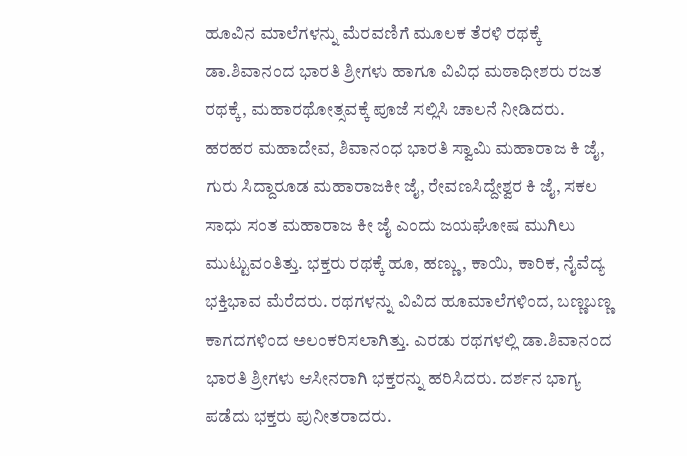ಹೂವಿನ ಮಾಲೆಗಳನ್ನು ಮೆರವಣಿಗೆ ಮೂಲಕ ತೆರಳಿ ರಥಕ್ಕೆ ಡಾ.ಶಿವಾನಂದ ಭಾರತಿ ಶ್ರೀಗಳು ಹಾಗೂ ವಿವಿಧ ಮಠಾಧೀಶರು ರಜತ ರಥಕ್ಕೆ, ಮಹಾರಥೋತ್ಸವಕ್ಕೆ ಪೂಜೆ ಸಲ್ಲಿಸಿ ಚಾಲನೆ ನೀಡಿದರು.
ಹರಹರ ಮಹಾದೇವ, ಶಿವಾನಂಧ ಭಾರತಿ ಸ್ವಾಮಿ ಮಹಾರಾಜ ಕಿ ಜೈ, ಗುರು ಸಿದ್ದಾರೂಡ ಮಹಾರಾಜಕೀ ಜೈ, ರೇವಣಸಿದ್ದೇಶ್ವರ ಕಿ ಜೈ, ಸಕಲ ಸಾಧು ಸಂತ ಮಹಾರಾಜ ಕೀ ಜೈ ಎಂದು ಜಯಘೋಷ ಮುಗಿಲು ಮುಟ್ಟುವಂತಿತ್ತು. ಭಕ್ತರು ರಥಕ್ಕೆ ಹೂ, ಹಣ್ಣು, ಕಾಯಿ, ಕಾರಿಕ, ನೈವೆದ್ಯ ಭಕ್ತಿಭಾವ ಮೆರೆದರು. ರಥಗಳನ್ನು ವಿವಿದ ಹೂಮಾಲೆಗಳಿಂದ, ಬಣ್ಣಬಣ್ಣ ಕಾಗದಗಳಿಂದ ಅಲಂಕರಿಸಲಾಗಿತ್ತು. ಎರಡು ರಥಗಳಲ್ಲಿ ಡಾ.ಶಿವಾನಂದ ಭಾರತಿ ಶ್ರೀಗಳು ಆಸೀನರಾಗಿ ಭಕ್ತರನ್ನು ಹರಿಸಿದರು. ದರ್ಶನ ಭಾಗ್ಯ ಪಡೆದು ಭಕ್ತರು ಪುನೀತರಾದರು.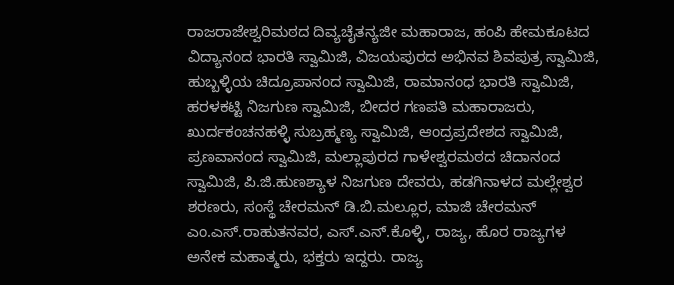ರಾಜರಾಜೇಶ್ವರಿಮಠದ ದಿವ್ಯಚೈತನ್ಯಜೀ ಮಹಾರಾಜ, ಹಂಪಿ ಹೇಮಕೂಟದ ವಿದ್ಯಾನಂದ ಭಾರತಿ ಸ್ವಾಮಿಜಿ, ವಿಜಯಪುರದ ಅಭಿನವ ಶಿವಪುತ್ರ ಸ್ವಾಮಿಜಿ, ಹುಬ್ಬಳ್ಳಿಯ ಚಿದ್ರೂಪಾನಂದ ಸ್ವಾಮಿಜಿ, ರಾಮಾನಂಧ ಭಾರತಿ ಸ್ವಾಮಿಜಿ, ಹರಳಕಟ್ಟಿ ನಿಜಗುಣ ಸ್ವಾಮಿಜಿ, ಬೀದರ ಗಣಪತಿ ಮಹಾರಾಜರು, ಖುರ್ದಕಂಚನಹಳ್ಳಿ ಸುಬ್ರಹ್ಮಣ್ಯ ಸ್ವಾಮಿಜಿ, ಆಂದ್ರಪ್ರದೇಶದ ಸ್ವಾಮಿಜಿ, ಪ್ರಣವಾನಂದ ಸ್ವಾಮಿಜಿ, ಮಲ್ಲಾಪುರದ ಗಾಳೇಶ್ವರಮಠದ ಚಿದಾನಂದ ಸ್ವಾಮಿಜಿ, ಪಿ.ಜಿ.ಹುಣಶ್ಯಾಳ ನಿಜಗುಣ ದೇವರು, ಹಡಗಿನಾಳದ ಮಲ್ಲೇಶ್ವರ ಶರಣರು, ಸಂಸ್ಥೆ ಚೇರಮನ್ ಡಿ.ಬಿ.ಮಲ್ಲೂರ, ಮಾಜಿ ಚೇರಮನ್ ಎಂ.ಎಸ್.ರಾಹುತನವರ, ಎಸ್.ಎನ್.ಕೊಳ್ಳಿ, ರಾಜ್ಯ, ಹೊರ ರಾಜ್ಯಗಳ ಅನೇಕ ಮಹಾತ್ಮರು, ಭಕ್ತರು ಇದ್ದರು. ರಾಜ್ಯ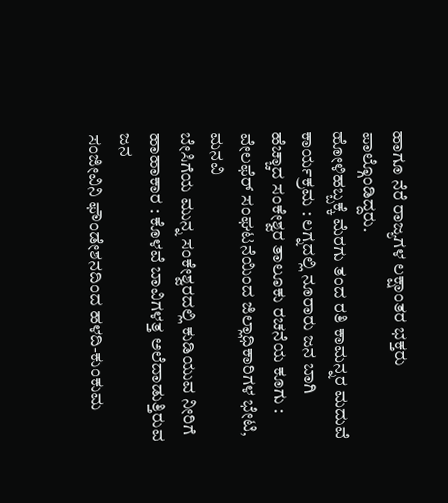ಹಾಗೂ ನೆರೆ ರಾಜ್ಯಗಳ ಲಕ್ಷಾಂತರ ಭಕ್ತರು ಪಾಲ್ಗೊಂಡಿದ್ದರು.
ಹೋಳಿಹಬ್ಬಕ್ಕೆ ಮೆರಗು ತಂದ ರತಿ ಕಾಮನ್ನರ ಮದುವೆ ಕಾರ್ಯಕ್ರಮ : ಲಗ್ನದಲ್ಲಿ ನೂರಾರು ಜನ ಬಾಗಿ
ಹೆಚ್ಚಾದ ಸಂಕೇಶ್ವರ ತಾಲೂಕು ರಚನೆಯ ಕೂಗು : ವೇಲಫೆರ್ ಸಂಘಟನೆಯಿಂದ ಜಿಲ್ಲಾಧಿಕಾರಿಗಳ ಭೇಟಿ, ಮನವಿ
ಬೇಸಿಗೆಯ ಮುನ್ನ ಸಂಕೇಶ್ವರದಲ್ಲಿ ಕುಡಿಯುವ ನೀರಿಗೆ ಹಾಹಾಕಾರ : ಕೊಳವೆ ಬಾವಿಗಳತ್ತ ಅಲೆದಾಡುತ್ತಿರುವ ಜನ
ಸಂಜೀವಿನಿ ಫೌಂಡೇಶನದಿಂದ ಹಳದಿ-ಕುಂಕುಮ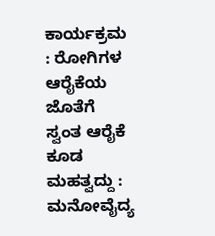ಕಾರ್ಯಕ್ರಮ : ರೋಗಿಗಳ ಆರೈಕೆಯ ಜೊತೆಗೆ ಸ್ವಂತ ಆರೈಕೆ ಕೂಡ ಮಹತ್ವದ್ದು : ಮನೋವೈದ್ಯ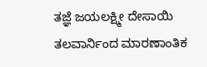ತಜ್ಞೆ ಜಯಲಕ್ಷ್ಮೀ ದೇಸಾಯಿ
ತಲವಾರ್ನಿಂದ ಮಾರಣಾಂತಿಕ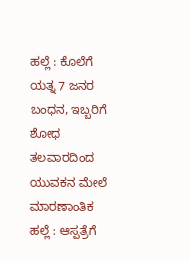ಹಲ್ಲೆ : ಕೊಲೆಗೆ ಯತ್ನ 7 ಜನರ ಬಂಧನ, ಇಬ್ಬರಿಗೆ ಶೋಧ
ತಲವಾರದಿಂದ ಯುವಕನ ಮೇಲೆ ಮಾರಣಾಂತಿಕ ಹಲ್ಲೆ : ಆಸ್ಪತ್ರೆಗೆ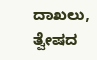ದಾಖಲು, ತ್ವೇಷದ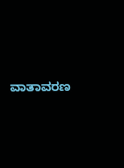ವಾತಾವರಣ